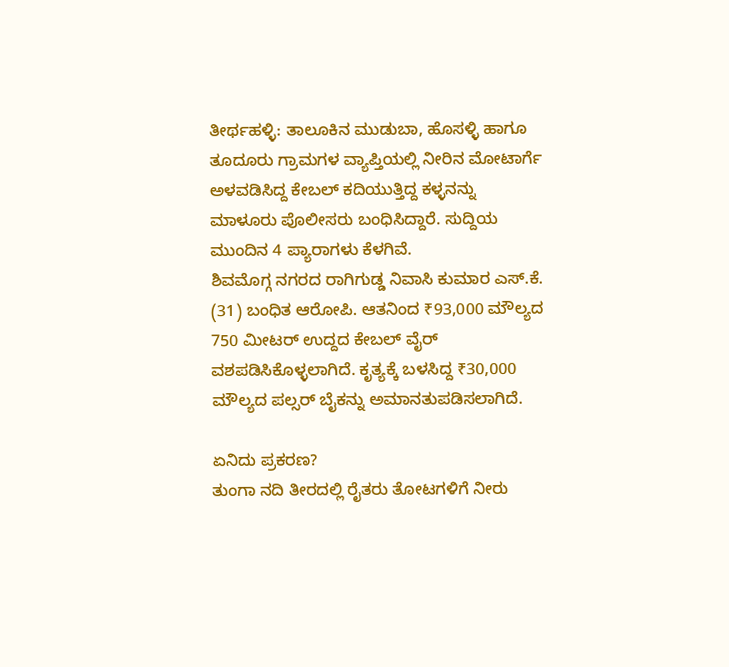ತೀರ್ಥಹಳ್ಳಿ: ತಾಲೂಕಿನ ಮುಡುಬಾ, ಹೊಸಳ್ಳಿ ಹಾಗೂ ತೂದೂರು ಗ್ರಾಮಗಳ ವ್ಯಾಪ್ತಿಯಲ್ಲಿ ನೀರಿನ ಮೋಟಾರ್ಗೆ ಅಳವಡಿಸಿದ್ದ ಕೇಬಲ್ ಕದಿಯುತ್ತಿದ್ದ ಕಳ್ಳನನ್ನು ಮಾಳೂರು ಪೊಲೀಸರು ಬಂಧಿಸಿದ್ದಾರೆ. ಸುದ್ದಿಯ ಮುಂದಿನ 4 ಪ್ಯಾರಾಗಳು ಕೆಳಗಿವೆ.
ಶಿವಮೊಗ್ಗ ನಗರದ ರಾಗಿಗುಡ್ಡ ನಿವಾಸಿ ಕುಮಾರ ಎಸ್.ಕೆ. (31) ಬಂಧಿತ ಆರೋಪಿ. ಆತನಿಂದ ₹93,000 ಮೌಲ್ಯದ 750 ಮೀಟರ್ ಉದ್ದದ ಕೇಬಲ್ ವೈರ್ ವಶಪಡಿಸಿಕೊಳ್ಳಲಾಗಿದೆ. ಕೃತ್ಯಕ್ಕೆ ಬಳಸಿದ್ದ ₹30,000 ಮೌಲ್ಯದ ಪಲ್ಸರ್ ಬೈಕನ್ನು ಅಮಾನತುಪಡಿಸಲಾಗಿದೆ.

ಏನಿದು ಪ್ರಕರಣ?
ತುಂಗಾ ನದಿ ತೀರದಲ್ಲಿ ರೈತರು ತೋಟಗಳಿಗೆ ನೀರು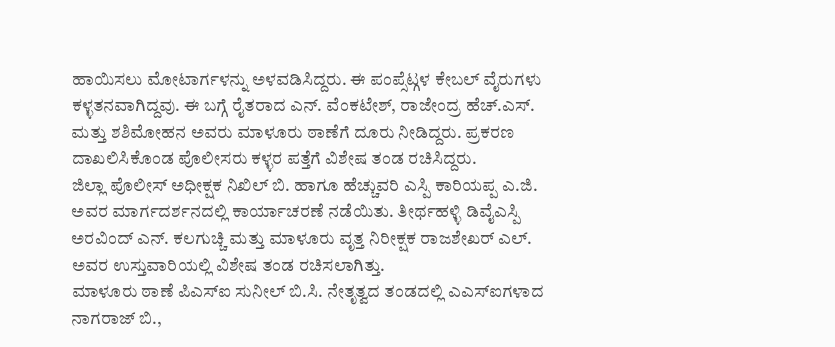ಹಾಯಿಸಲು ಮೋಟಾರ್ಗಳನ್ನು ಅಳವಡಿಸಿದ್ದರು. ಈ ಪಂಪ್ಸೆಟ್ಗಳ ಕೇಬಲ್ ವೈರುಗಳು ಕಳ್ಳತನವಾಗಿದ್ದವು. ಈ ಬಗ್ಗೆ ರೈತರಾದ ಎನ್. ವೆಂಕಟೇಶ್, ರಾಜೇಂದ್ರ ಹೆಚ್.ಎಸ್. ಮತ್ತು ಶಶಿಮೋಹನ ಅವರು ಮಾಳೂರು ಠಾಣೆಗೆ ದೂರು ನೀಡಿದ್ದರು. ಪ್ರಕರಣ ದಾಖಲಿಸಿಕೊಂಡ ಪೊಲೀಸರು ಕಳ್ಳರ ಪತ್ತೆಗೆ ವಿಶೇಷ ತಂಡ ರಚಿಸಿದ್ದರು.
ಜಿಲ್ಲಾ ಪೊಲೀಸ್ ಅಧೀಕ್ಷಕ ನಿಖಿಲ್ ಬಿ. ಹಾಗೂ ಹೆಚ್ಚುವರಿ ಎಸ್ಪಿ ಕಾರಿಯಪ್ಪ ಎ.ಜಿ. ಅವರ ಮಾರ್ಗದರ್ಶನದಲ್ಲಿ ಕಾರ್ಯಾಚರಣೆ ನಡೆಯಿತು. ತೀರ್ಥಹಳ್ಳಿ ಡಿವೈಎಸ್ಪಿ ಅರವಿಂದ್ ಎನ್. ಕಲಗುಚ್ಚಿ ಮತ್ತು ಮಾಳೂರು ವೃತ್ತ ನಿರೀಕ್ಷಕ ರಾಜಶೇಖರ್ ಎಲ್. ಅವರ ಉಸ್ತುವಾರಿಯಲ್ಲಿ ವಿಶೇಷ ತಂಡ ರಚಿಸಲಾಗಿತ್ತು.
ಮಾಳೂರು ಠಾಣೆ ಪಿಎಸ್ಐ ಸುನೀಲ್ ಬಿ.ಸಿ. ನೇತೃತ್ವದ ತಂಡದಲ್ಲಿ ಎಎಸ್ಐಗಳಾದ ನಾಗರಾಜ್ ಬಿ.,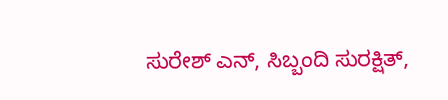ಸುರೇಶ್ ಎನ್, ಸಿಬ್ಬಂದಿ ಸುರಕ್ಷಿತ್,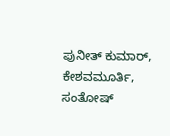ಪುನೀತ್ ಕುಮಾರ್, ಕೇಶವಮೂರ್ತಿ, ಸಂತೋಷ್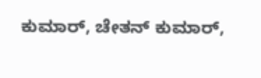ಕುಮಾರ್, ಚೇತನ್ ಕುಮಾರ್,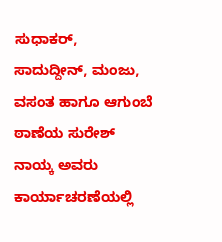ಸುಧಾಕರ್, ಸಾದುದ್ದೀನ್, ಮಂಜು, ವಸಂತ ಹಾಗೂ ಆಗುಂಬೆ ಠಾಣೆಯ ಸುರೇಶ್ ನಾಯ್ಕ ಅವರು ಕಾರ್ಯಾಚರಣೆಯಲ್ಲಿ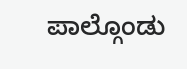ಪಾಲ್ಗೊಂಡು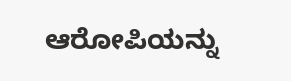ಆರೋಪಿಯನ್ನು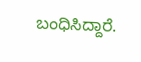ಬಂಧಿಸಿದ್ದಾರೆ.